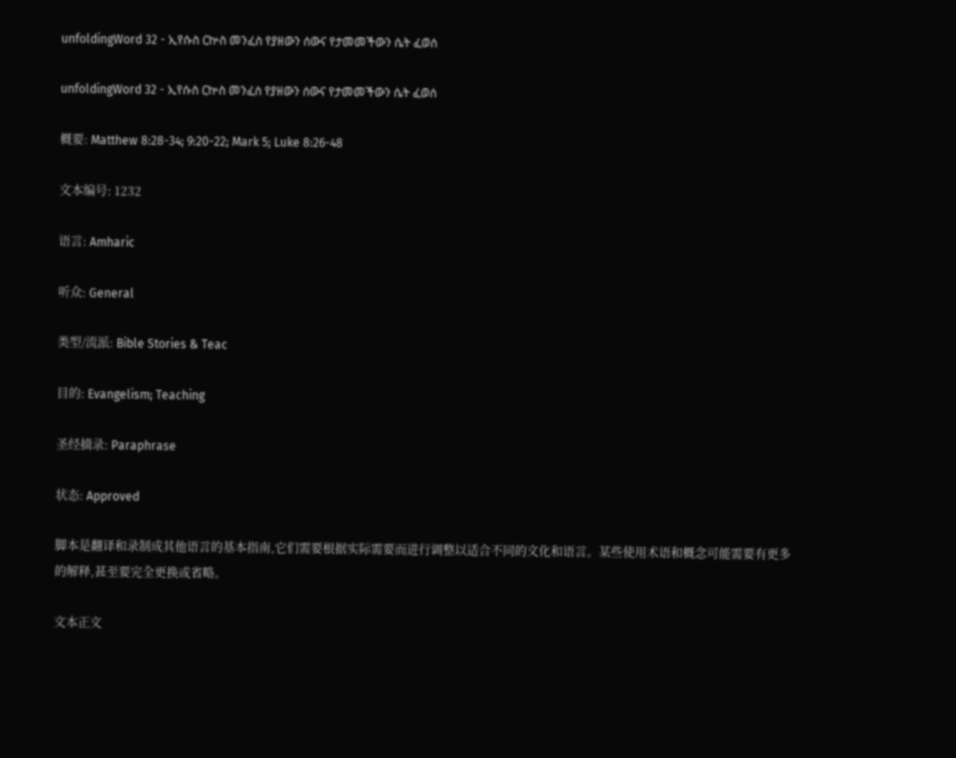unfoldingWord 32 - ኢየሱስ ርኵስ መንፈስ የያዘውን ሰውና የታመመችውን ሴት ፈወሰ

unfoldingWord 32 - ኢየሱስ ርኵስ መንፈስ የያዘውን ሰውና የታመመችውን ሴት ፈወሰ

概要: Matthew 8:28-34; 9:20-22; Mark 5; Luke 8:26-48

文本编号: 1232

语言: Amharic

听众: General

类型/流派: Bible Stories & Teac

目的: Evangelism; Teaching

圣经摘录: Paraphrase

状态: Approved

脚本是翻译和录制成其他语言的基本指南,它们需要根据实际需要而进行调整以适合不同的文化和语言。某些使用术语和概念可能需要有更多的解释,甚至要完全更换或省略。

文本正文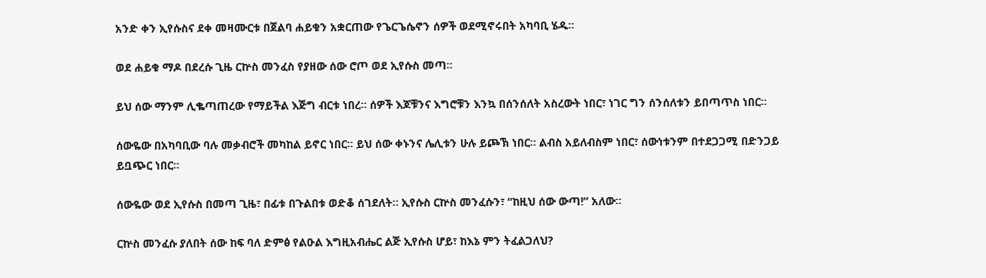አንድ ቀን ኢየሱስና ደቀ መዛሙርቱ በጀልባ ሐይቁን አቋርጠው የጌርጌሴኖን ሰዎች ወደሚኖሩበት አካባቢ ሄዱ።

ወደ ሐይቁ ማዶ በደረሱ ጊዜ ርኵስ መንፈስ የያዘው ሰው ሮጦ ወደ ኢየሱስ መጣ።

ይህ ሰው ማንም ሊቈጣጠረው የማይችል እጅግ ብርቱ ነበረ። ሰዎች እጆቹንና እግሮቹን እንኳ በሰንሰለት አስረውት ነበር፣ ነገር ግን ሰንሰለቱን ይበጣጥስ ነበር።

ሰውዬው በአካባቢው ባሉ መቃብሮች መካከል ይኖር ነበር። ይህ ሰው ቀኑንና ሌሊቱን ሁሉ ይጮኽ ነበር። ልብስ አይለብስም ነበር፣ ሰውነቱንም በተደጋጋሚ በድንጋይ ይቧጭር ነበር።

ሰውዬው ወደ ኢየሱስ በመጣ ጊዜ፣ በፊቱ በጉልበቱ ወድቆ ሰገደለት። ኢየሱስ ርኵስ መንፈሱን፣ “ከዚህ ሰው ውጣ!” አለው።

ርኵስ መንፈሱ ያለበት ሰው ከፍ ባለ ድምፅ የልዑል እግዚአብሔር ልጅ ኢየሱስ ሆይ፣ ከእኔ ምን ትፈልጋለህ?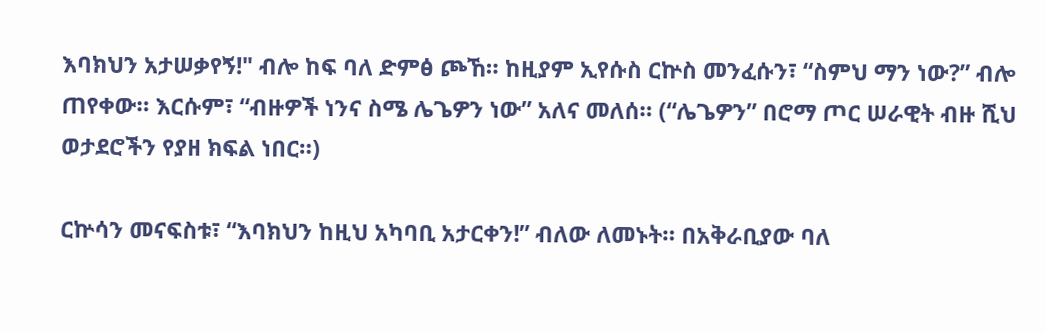እባክህን አታሠቃየኝ!" ብሎ ከፍ ባለ ድምፅ ጮኸ። ከዚያም ኢየሱስ ርኵስ መንፈሱን፣ “ስምህ ማን ነው?” ብሎ ጠየቀው። እርሱም፣ “ብዙዎች ነንና ስሜ ሌጌዎን ነው” አለና መለሰ። (“ሌጌዎን” በሮማ ጦር ሠራዊት ብዙ ሺህ ወታደሮችን የያዘ ክፍል ነበር።)

ርኵሳን መናፍስቱ፣ “እባክህን ከዚህ አካባቢ አታርቀን!” ብለው ለመኑት። በአቅራቢያው ባለ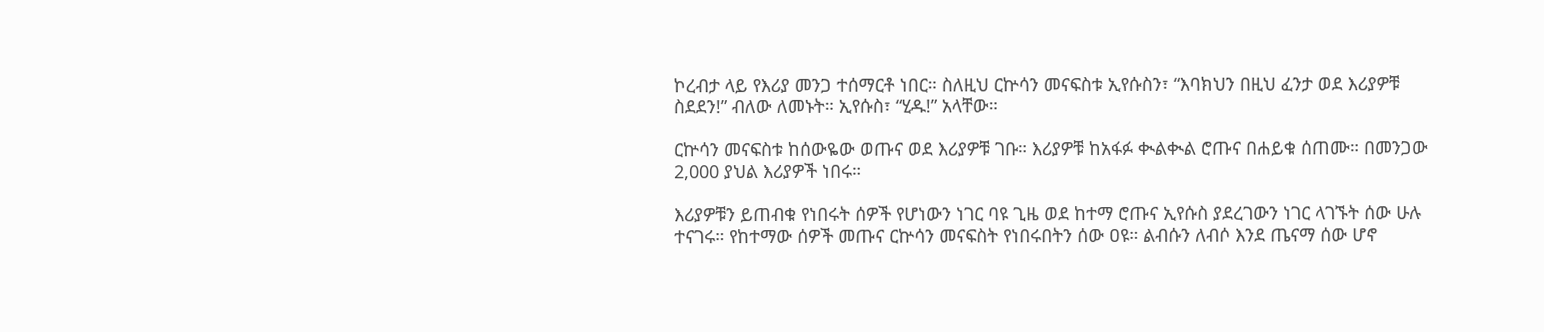ኮረብታ ላይ የእሪያ መንጋ ተሰማርቶ ነበር። ስለዚህ ርኵሳን መናፍስቱ ኢየሱስን፣ “እባክህን በዚህ ፈንታ ወደ እሪያዎቹ ስደደን!” ብለው ለመኑት። ኢየሱስ፣ “ሂዱ!” አላቸው።

ርኵሳን መናፍስቱ ከሰውዬው ወጡና ወደ እሪያዎቹ ገቡ። እሪያዎቹ ከአፋፉ ቊልቊል ሮጡና በሐይቁ ሰጠሙ። በመንጋው 2,000 ያህል እሪያዎች ነበሩ።

እሪያዎቹን ይጠብቁ የነበሩት ሰዎች የሆነውን ነገር ባዩ ጊዜ ወደ ከተማ ሮጡና ኢየሱስ ያደረገውን ነገር ላገኙት ሰው ሁሉ ተናገሩ። የከተማው ሰዎች መጡና ርኵሳን መናፍስት የነበሩበትን ሰው ዐዩ። ልብሱን ለብሶ እንደ ጤናማ ሰው ሆኖ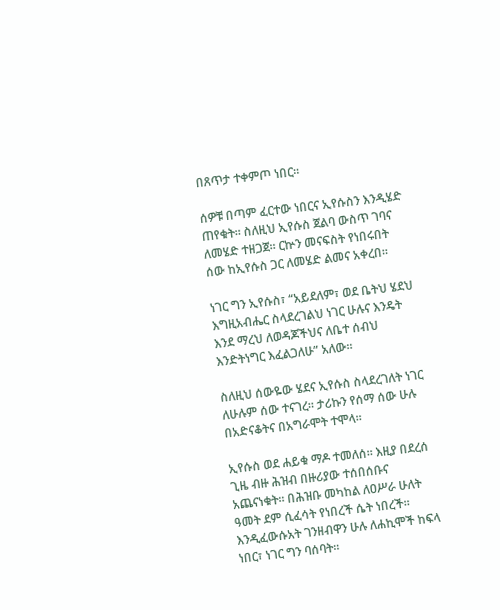በጸጥታ ተቀምጦ ነበር።

ሰዎቹ በጣም ፈርተው ነበርና ኢየሱስን እንዲሄድ ጠየቁት። ስለዚህ ኢየሱስ ጀልባ ውስጥ ገባና ለመሄድ ተዘጋጀ። ርኵን መናፍስት የነበሩበት ሰው ከኢየሱስ ጋር ለመሄድ ልመና አቀረበ።

ነገር ግን ኢየሱስ፣ “አይደለም፣ ወደ ቤትህ ሄደህ እግዚአብሔር ስላደረገልህ ነገር ሁሉና እንዴት እንደ ማረህ ለወዳጆችህና ለቤተ ሰብህ እንድትነግር እፈልጋለሁ” አለው።

ስለዚህ ሰውዬው ሄደና ኢየሱስ ስላደረገለት ነገር ለሁሉም ሰው ተናገረ። ታሪኩን የሰማ ሰው ሁሉ በአድናቆትና በአግራሞት ተሞላ።

ኢየሱስ ወደ ሐይቁ ማዶ ተመለሰ። እዚያ በደረሰ ጊዜ ብዙ ሕዝብ በዙሪያው ተሰበሰቡና አጨናነቁት። በሕዝቡ መካከል ለዐሥራ ሁለት ዓመት ደም ሲፈሳት የነበረች ሴት ነበረች። እንዲፈውሱአት ገንዘብዋን ሁሉ ለሐኪሞች ከፍላ ነበር፣ ነገር ግን ባሰባት።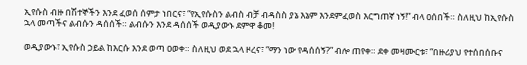ኢየሱስ ብዙ በሽተኞችን እንደ ፈወሰ ሰምታ ነበርና፣ “የኢየሱስን ልብስ ብቻ ብዳስስ ያኔ እኔም እንደምፈወስ እርግጠኛ ነኝ!” ብላ ዐሰበች። ስለዚህ ከኢየሱስ ኋላ መጣችና ልብሱን ዳሰሰች። ልብሱን እንደ ዳሰሰች ወዲያውኑ ደምዋ ቆመ!

ወዲያውኑ፣ ኢየሱስ ኃይል ከእርሱ እንደ ወጣ ዐወቀ። ስለዚህ ወደ ኋላ ዞረና፣ “ማን ነው የዳሰሰኝ?” ብሎ ጠየቀ። ደቀ መዛሙርቱ፣ “በዙሪያህ የተሰበሰቡና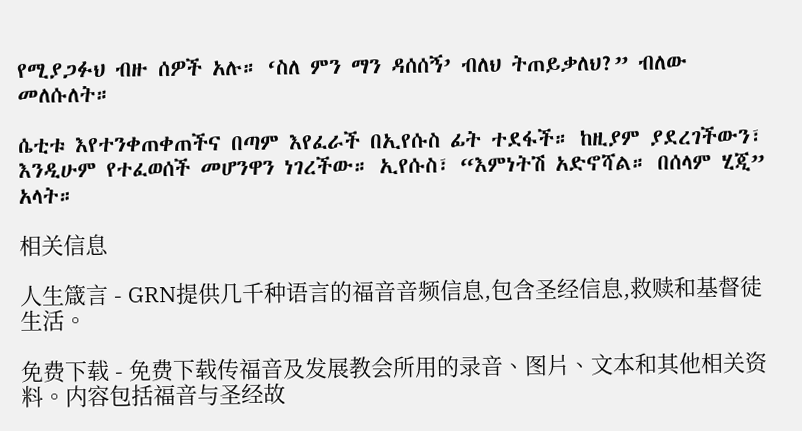የሚያጋፉህ ብዙ ሰዎች አሉ። ‘ስለ ምን ማን ዳሰሰኝ’ ብለህ ትጠይቃለህ?” ብለው መለሱለት።

ሴቲቱ እየተንቀጠቀጠችና በጣም እየፈራች በኢየሱስ ፊት ተደፋች። ከዚያም ያደረገችውን፣ እንዲሁም የተፈወሰች መሆንዋን ነገረችው። ኢየሱስ፣ “እምነትሽ አድኖሻል። በሰላም ሂጂ” አላት።

相关信息

人生箴言 - GRN提供几千种语言的福音音频信息,包含圣经信息,救赎和基督徒生活。

免费下载 - 免费下载传福音及发展教会所用的录音、图片、文本和其他相关资料。内容包括福音与圣经故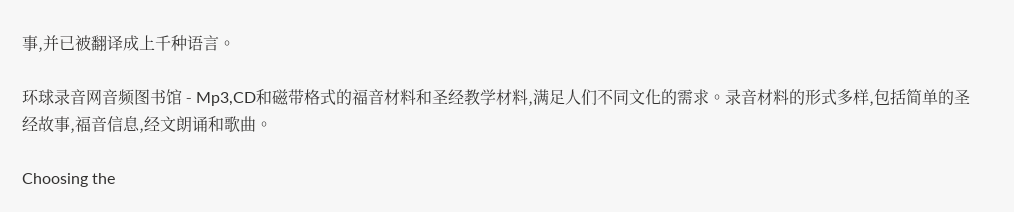事,并已被翻译成上千种语言。

环球录音网音频图书馆 - Mp3,CD和磁带格式的福音材料和圣经教学材料,满足人们不同文化的需求。录音材料的形式多样,包括简单的圣经故事,福音信息,经文朗诵和歌曲。

Choosing the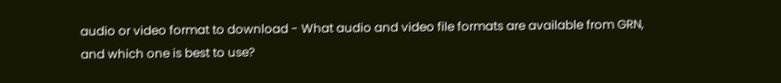audio or video format to download - What audio and video file formats are available from GRN, and which one is best to use?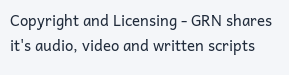Copyright and Licensing - GRN shares it's audio, video and written scripts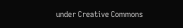under Creative Commons